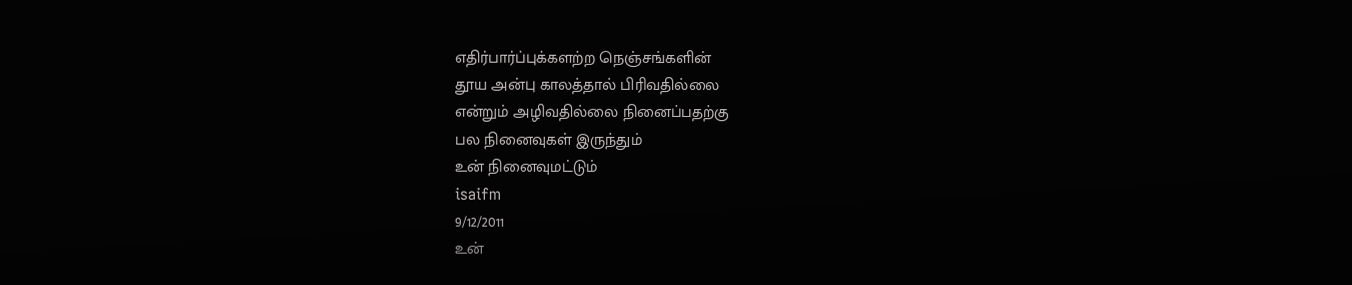எதிர்பார்ப்புக்களற்ற நெஞ்சங்களின்
தூய அன்பு காலத்தால் பிரிவதில்லை
என்றும் அழிவதில்லை நினைப்பதற்கு
பல நினைவுகள் இருந்தும்
உன் நினைவுமட்டும்
isaifm
9/12/2011
உன்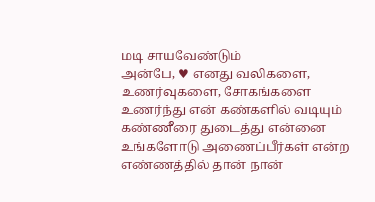மடி சாயவேண்டும்
அன்பே, ♥ எனது வலிகளை, உணர்வுகளை, சோகங்களை உணர்ந்து என் கண்களில் வடியும் கண்ணீரை துடைத்து என்னை உங்களோடு அணைப்பீர்கள் என்ற எண்ணத்தில் தான் நான்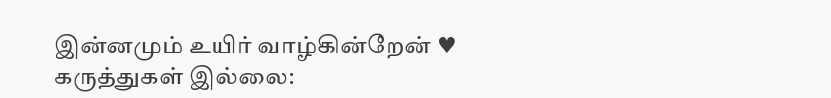இன்னமும் உயிர் வாழ்கின்றேன் ♥
கருத்துகள் இல்லை: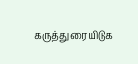கருத்துரையிடுக